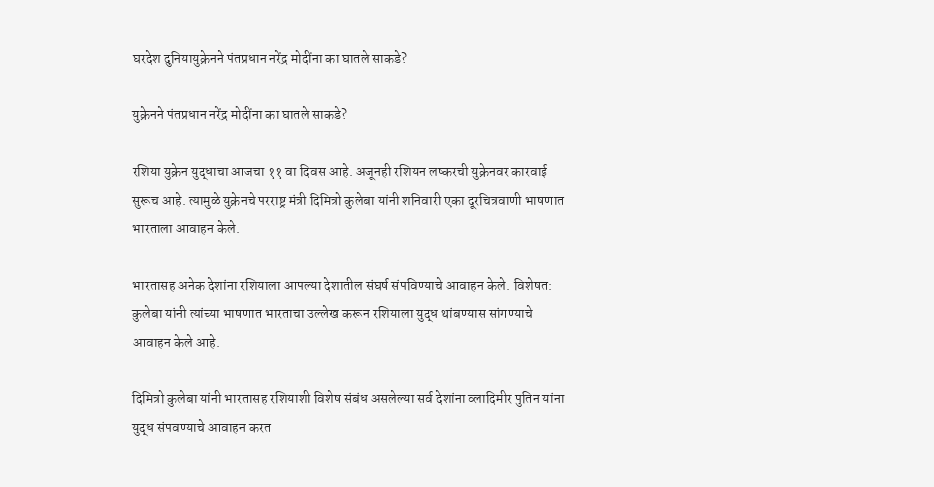घरदेश दुनियायुक्रेनने पंतप्रधान नरेंद्र मोदींना का घातले साकडे?

युक्रेनने पंतप्रधान नरेंद्र मोदींना का घातले साकडे?

रशिया युक्रेन युद्धाचा आजचा ११ वा दिवस आहे. अजूनही रशियन लष्करची युक्रेनवर कारवाई सुरूच आहे. त्यामुळे युक्रेनचे परराष्ट्र मंत्री दिमित्रो कुलेबा यांनी शनिवारी एका दूरचित्रवाणी भाषणात भारताला आवाहन केले.

भारतासह अनेक देशांना रशियाला आपल्या देशातील संघर्ष संपविण्याचे आवाहन केले. विशेषत: कुलेबा यांनी त्यांच्या भाषणात भारताचा उल्लेख करून रशियाला युद्ध थांबण्यास सांगण्याचे आवाहन केले आहे.

दिमित्रो कुलेबा यांनी भारतासह रशियाशी विशेष संबंध असलेल्या सर्व देशांना व्लादिमीर पुतिन यांना युद्ध संपवण्याचे आवाहन करत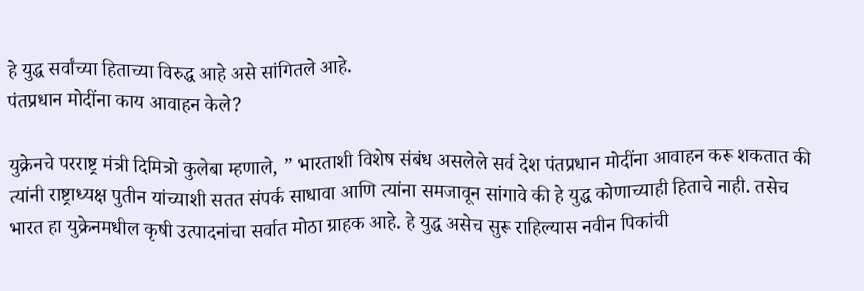हे युद्ध सर्वांच्या हिताच्या विरुद्ध आहे असे सांगितले आहे.
पंतप्रधान मोदींना काय आवाहन केले?

युक्रेनचे परराष्ट्र मंत्री दिमित्रो कुलेबा म्हणाले, ” भारताशी विशेष संबंध असलेले सर्व देश पंतप्रधान मोदींना आवाहन करू शकतात की त्यांनी राष्ट्राध्यक्ष पुतीन यांच्याशी सतत संपर्क साधावा आणि त्यांना समजावून सांगावे की हे युद्ध कोणाच्याही हिताचे नाही. तसेच भारत हा युक्रेनमधील कृषी उत्पादनांचा सर्वात मोठा ग्राहक आहे. हे युद्ध असेच सुरू राहिल्यास नवीन पिकांची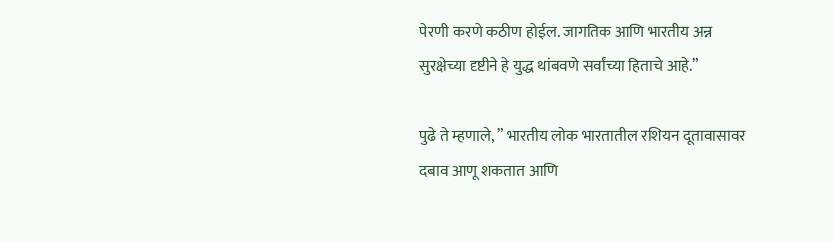पेरणी करणे कठीण होईल. जागतिक आणि भारतीय अन्न सुरक्षेच्या दृष्टीने हे युद्ध थांबवणे सर्वांच्या हिताचे आहे.”

पुढे ते म्हणाले, ” भारतीय लोक भारतातील रशियन दूतावासावर दबाव आणू शकतात आणि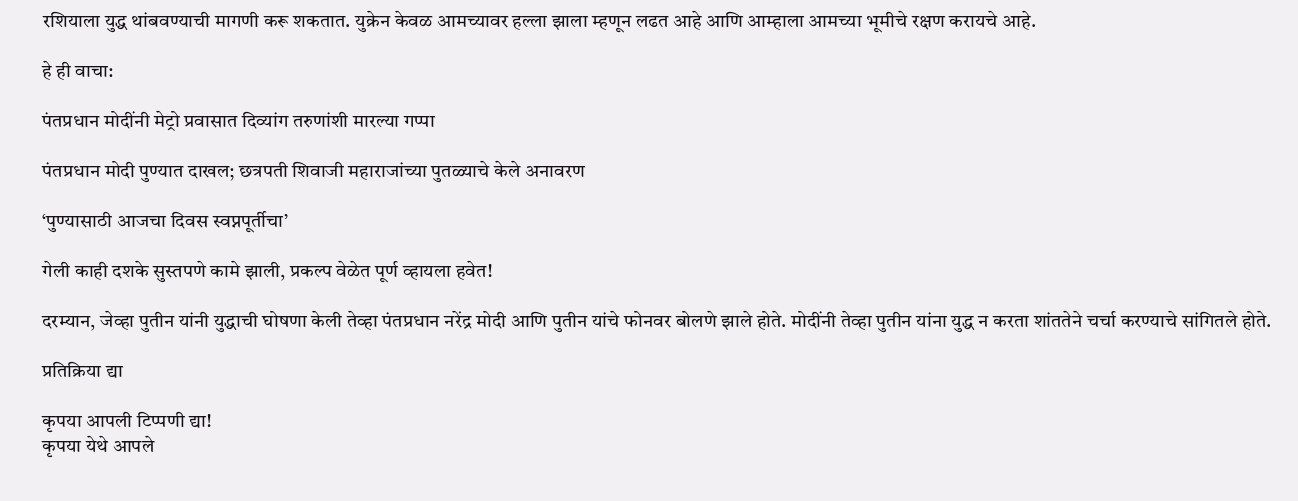रशियाला युद्ध थांबवण्याची मागणी करू शकतात. युक्रेन केवळ आमच्यावर हल्ला झाला म्हणून लढत आहे आणि आम्हाला आमच्या भूमीचे रक्षण करायचे आहे.

हे ही वाचा:

पंतप्रधान मोदींनी मेट्रो प्रवासात दिव्यांग तरुणांशी मारल्या गप्पा

पंतप्रधान मोदी पुण्यात दाखल; छत्रपती शिवाजी महाराजांच्या पुतळ्याचे केले अनावरण

‘पुण्यासाठी आजचा दिवस स्वप्नपूर्तीचा’

गेली काही दशके सुस्तपणे कामे झाली, प्रकल्प वेळेत पूर्ण व्हायला हवेत!

दरम्यान, जेव्हा पुतीन यांनी युद्धाची घोषणा केली तेव्हा पंतप्रधान नरेंद्र मोदी आणि पुतीन यांचे फोनवर बोलणे झाले होते. मोदींनी तेव्हा पुतीन यांना युद्ध न करता शांततेने चर्चा करण्याचे सांगितले होते.

प्रतिक्रिया द्या

कृपया आपली टिप्पणी द्या!
कृपया येथे आपले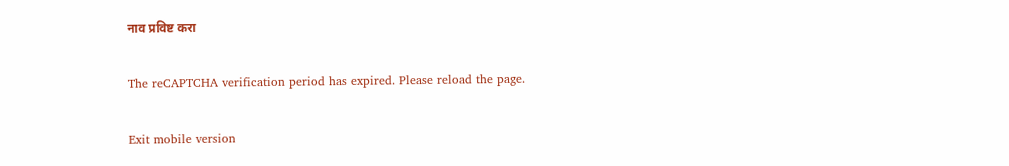नाव प्रविष्ट करा

The reCAPTCHA verification period has expired. Please reload the page.

Exit mobile version